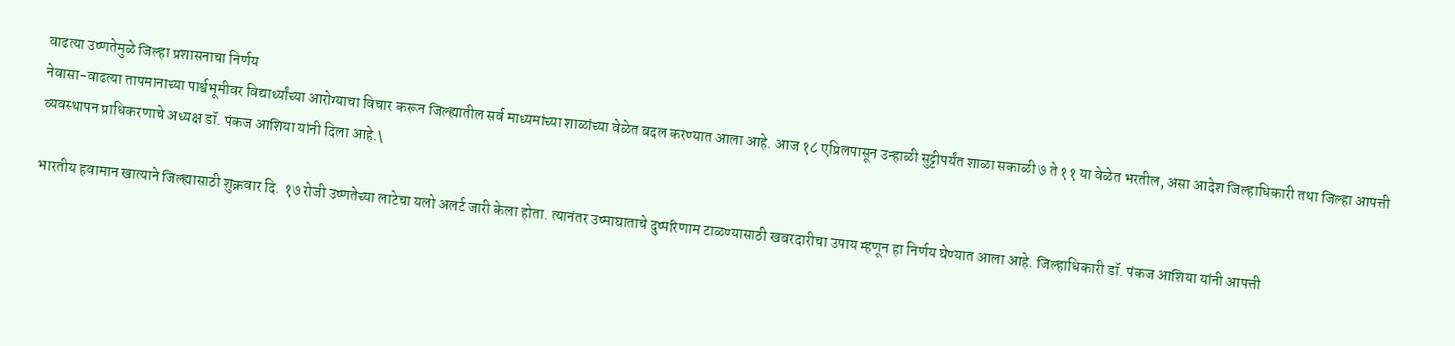वाढत्या उष्णतेमुळे जिल्हा प्रशासनाचा निर्णय
नेवासा-वाढत्या तापमानाच्या पार्श्वभूमीवर विद्यार्थ्यांच्या आरोग्याचा विचार करून जिल्ह्यातील सर्व माध्यमांच्या शाळांच्या वेळेत बदल करण्यात आला आहे. आज १८ एप्रिलपासून उन्हाळी सुट्टीपर्यंत शाळा सकाळी ७ ते ११ या वेळेत भरतील, असा आदेश जिल्हाधिकारी तथा जिल्हा आपत्ती व्यवस्थापन प्राधिकरणाचे अध्यक्ष डॉ. पंकज आशिया यांनी दिला आहे.\

भारतीय हवामान खात्याने जिल्ह्यासाठी शुक्रवार दि. १७ रोजी उष्णतेच्या लाटेचा यलो अलर्ट जारी केला होता. त्यानंतर उष्माघाताचे दुष्परिणाम टाळण्यासाठी खबरदारीचा उपाय म्हणून हा निर्णय घेण्यात आला आहे. जिल्हाधिकारी डॉ. पंकज आशिया यांनी आपत्ती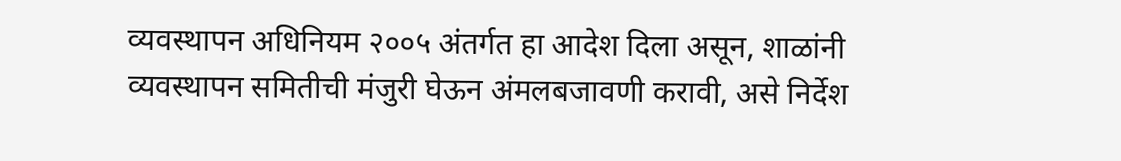व्यवस्थापन अधिनियम २००५ अंतर्गत हा आदेश दिला असून, शाळांनी व्यवस्थापन समितीची मंजुरी घेऊन अंमलबजावणी करावी, असे निर्देश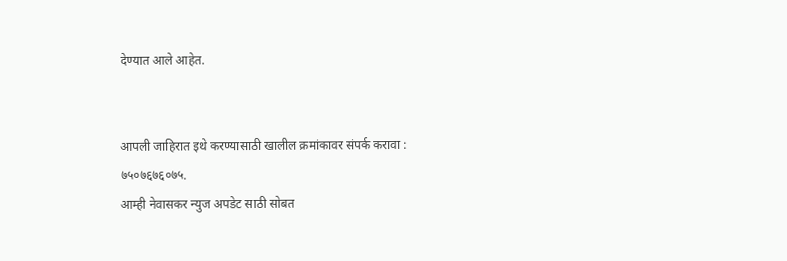देण्यात आले आहेत.


आपली जाहिरात इथे करण्यासाठी खालील क्रमांकावर संपर्क करावा :
७५०७६७६०७५.
आम्ही नेवासकर न्युज अपडेट साठी सोबत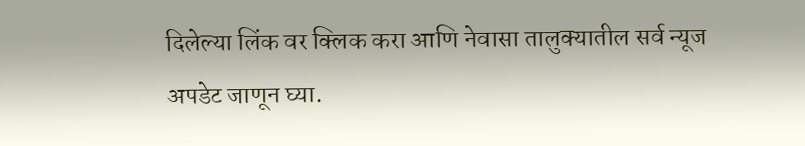दिलेल्या लिंक वर क्लिक करा आणि नेवासा तालुक्यातील सर्व न्यूज अपडेट जाणून घ्या.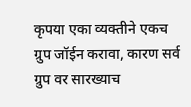कृपया एका व्यक्तीने एकच ग्रुप जॉईन करावा, कारण सर्व ग्रुप वर सारख्याच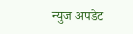न्युज अपडेट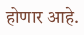होणार आहे.